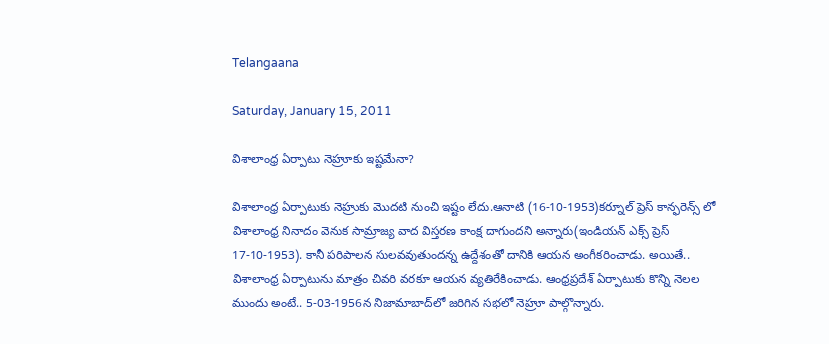Telangaana

Saturday, January 15, 2011

విశాలాంధ్ర ఏర్పాటు నెహ్రూకు ఇష్టమేనా?

విశాలాంధ్ర ఏర్పాటుకు నెహ్రుకు మొదటి నుంచి ఇష్టం లేదు.ఆనాటి (16-10-1953)కర్నూల్ ప్రెస్ కాన్ఫరెన్స్ లో విశాలాంధ్ర నినాదం వెనుక సామ్రాజ్య వాద విస్తరణ కాంక్ష దాగుందని అన్నారు(ఇండియన్ ఎక్స్ ప్రెస్ 17-10-1953). కానీ పరిపాలన సులవవుతుందన్న ఉద్దేశంతో దానికి ఆయన అంగీకరించాడు. అయితే.. విశాలాంధ్ర ఏర్పాటును మాత్రం చివరి వరకూ ఆయన వ్యతిరేకించాడు. ఆంధ్రప్రదేశ్ ఏర్పాటుకు కొన్ని నెలల ముందు అంటే.. 5-03-1956న నిజామాబాద్‌లో జరిగిన సభలో నెహ్రూ పాల్గొన్నారు.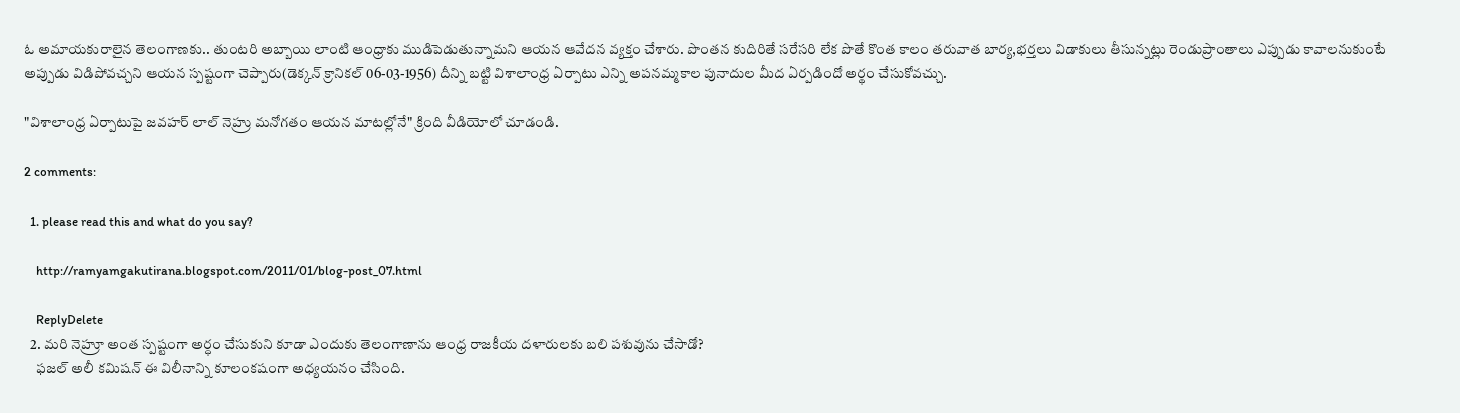ఓ అమాయకురాలైన తెలంగాణకు.. తుంటరి అబ్బాయి లాంటి ఆంధ్రాకు ముడిపెడుతున్నామని ఆయన ఆవేదన వ్యక్తం చేశారు. పొంతన కుదిరితే సరేసరి లేక పొతే కొంత కాలం తరువాత బార్య,భర్తలు విడాకులు తీసున్నట్లు రెండుప్రాంతాలు ఎప్పుడు కావాలనుకుంటే అప్పుడు విడిపోవచ్చని ఆయన స్పష్టంగా చెప్పారు(డెక్కన్ క్రానికల్ 06-03-1956) దీన్ని బట్టి విశాలాంధ్ర ఏర్పాటు ఎన్ని అపనమ్మకాల పునాదుల మీద ఏర్పడిందో అర్థం చేసుకోవచ్చు.

"విశాలాంధ్ర ఏర్పాటుపై జవహర్ లాల్ నెహ్రు మనోగతం ఆయన మాటల్లోనే" క్రింది వీడియోలో చూడండి.

2 comments:

  1. please read this and what do you say?

    http://ramyamgakutirana.blogspot.com/2011/01/blog-post_07.html

    ReplyDelete
  2. మరి నెహ్రూ అంత స్పష్టంగా అర్ధం చేసుకుని కూడా ఎందుకు తెలంగాణాను ఆంధ్ర రాజకీయ దళారులకు బలి పశువును చేసాడో?
    ఫజల్ అలీ కమిషన్ ఈ విలీనాన్ని కూలంకషంగా అధ్యయనం చేసింది.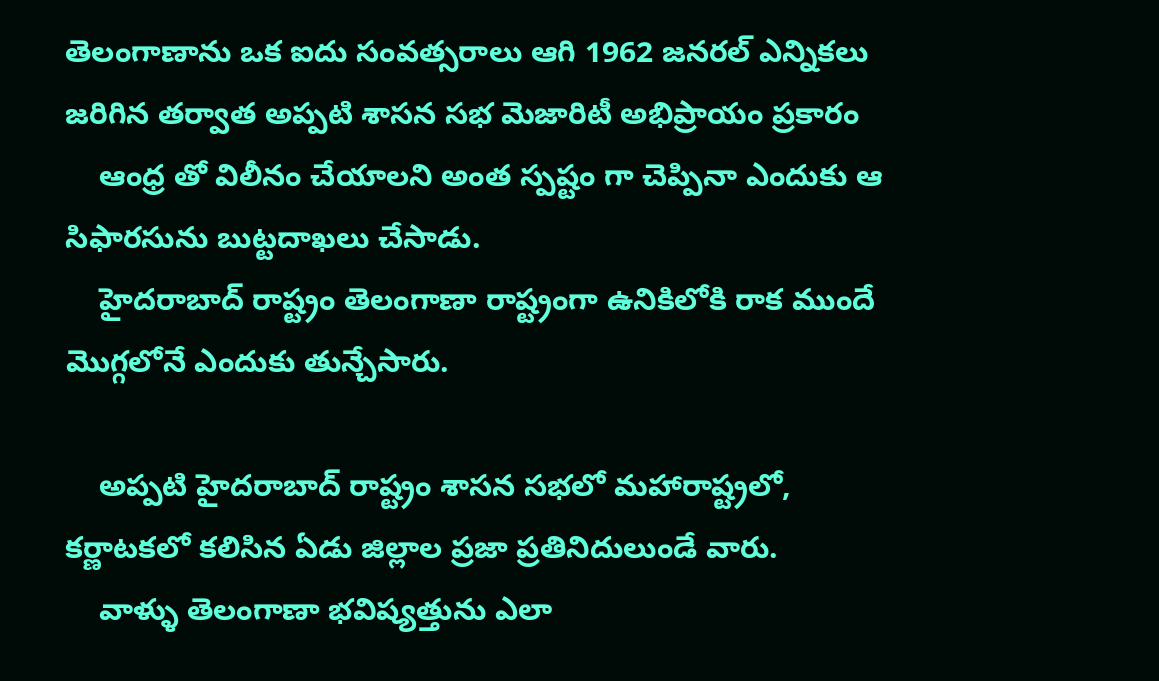తెలంగాణాను ఒక ఐదు సంవత్సరాలు ఆగి 1962 జనరల్ ఎన్నికలు జరిగిన తర్వాత అప్పటి శాసన సభ మెజారిటీ అభిప్రాయం ప్రకారం
    ఆంధ్ర తో విలీనం చేయాలని అంత స్పష్టం గా చెప్పినా ఎందుకు ఆ సిఫారసును బుట్టదాఖలు చేసాడు.
    హైదరాబాద్ రాష్ట్రం తెలంగాణా రాష్ట్రంగా ఉనికిలోకి రాక ముందే మొగ్గలోనే ఎందుకు తున్చేసారు.

    అప్పటి హైదరాబాద్ రాష్ట్రం శాసన సభలో మహారాష్ట్రలో, కర్ణాటకలో కలిసిన ఏడు జిల్లాల ప్రజా ప్రతినిదులుండే వారు.
    వాళ్ళు తెలంగాణా భవిష్యత్తును ఎలా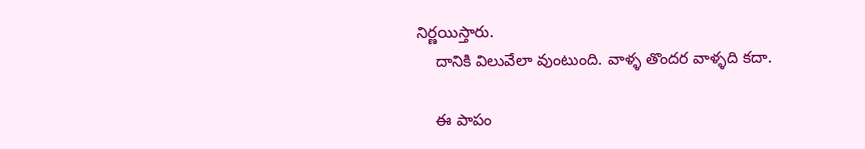నిర్ణయిస్తారు.
    దానికి విలువేలా వుంటుంది. వాళ్ళ తొందర వాళ్ళది కదా.

    ఈ పాపం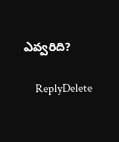ఎవ్వరిది?

    ReplyDelete